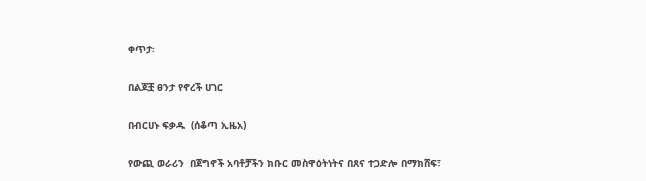ቀጥታ፡

በልጆቿ ፀንታ የኖረች ሀገር

በብርሀኑ ፍቃዱ  (ሰቆጣ ኢዜአ)

የውጪ ወራሪን  በጀግኖች አባቶቻችን ክቡር መስዋዕትነትና በጸና ተጋድሎ በማክሸፍ፣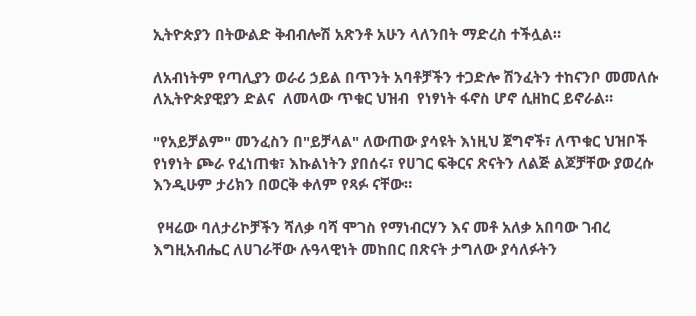ኢትዮጵያን በትውልድ ቅብብሎሽ አጽንቶ አሁን ላለንበት ማድረስ ተችሏል።

ለአብነትም የጣሊያን ወራሪ ኃይል በጥንት አባቶቻችን ተጋድሎ ሽንፈትን ተከናንቦ መመለሱ ለኢትዮጵያዊያን ድልና  ለመላው ጥቁር ህዝብ  የነፃነት ፋኖስ ሆኖ ሲዘከር ይኖራል።

"የአይቻልም" መንፈስን በ"ይቻላል" ለውጠው ያሳዩት እነዚህ ጀግኖች፣ ለጥቁር ህዝቦች የነፃነት ጮራ የፈነጠቁ፣ እኩልነትን ያበሰሩ፣ የሀገር ፍቅርና ጽናትን ለልጅ ልጆቻቸው ያወረሱ እንዲሁም ታሪክን በወርቅ ቀለም የጻፉ ናቸው።

 የዛሬው ባለታሪኮቻችን ሻለቃ ባሻ ሞገስ የማነብርሃን እና መቶ አለቃ አበባው ገብረ እግዚአብሔር ለሀገራቸው ሉዓላዊነት መከበር በጽናት ታግለው ያሳለፉትን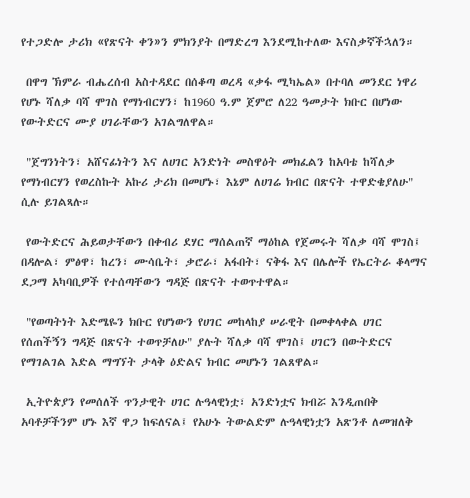የተጋድሎ ታሪክ «የጽናት ቀን»ን ምክንያት በማድረግ እንደሚከተለው እናስቃኛችኋለን።

 በዋግ ኽምራ ብሔረሰብ አስተዳደር በሰቆጣ ወረዳ «ቃፋ ሚካኤል» በተባለ መንደር ነዋሪ የሆኑ ሻለቃ ባሻ ሞገስ የማነብርሃን፣ ከ1960 ዓ.ም ጀምሮ ለ22 ዓመታት ክቡር በሆነው የውትድርና ሙያ ሀገራቸውን አገልግለዋል።

 "ጀግንነትን፣ አሸናፊነትን እና ለሀገር አንድነት መስዋዕት መክፈልን ከአባቴ ከሻለቃ የማነብርሃን የወረስኩት አኩሪ ታሪክ በመሆኑ፣ እኔም ለሀገሬ ክብር በጽናት ተዋድቄያለሁ" ሲሉ ይገልጻሉ።

 የውትድርና ሕይወታቸውን በቀብሪ ደሃር ማሰልጠኛ ማዕከል የጀመሩት ሻለቃ ባሻ ሞገስ፤ በዳሎል፣ ምፅዋ፣ ከረን፣ ሙሳቤት፣ ቃሮራ፣ አፋበት፣ ናቅፋ እና በሌሎች የኤርትራ ቆላማና ደጋማ አካባቢዎች የተሰጣቸውን ግዳጅ በጽናት ተወጥተዋል።

 "የወጣትነት እድሜዬን ክቡር የሆነውን የሀገር መከላከያ ሠራዊት በመቀላቀል ሀገር የሰጠችኝን ግዳጅ በጽናት ተወጥቻለሁ" ያሉት ሻለቃ ባሻ ሞገስ፤ ሀገርን በውትድርና የማገልገል እድል ማግኘት ታላቅ ዕድልና ክብር መሆኑን ገልጸዋል።

 ኢትዮጵያን የመሰለች ጥንታዊት ሀገር ሉዓላዊነቷ፣ አንድነቷና ክብሯ እንዲጠበቅ አባቶቻችንም ሆኑ እኛ ዋጋ ከፍለናል፤ የአሁኑ ትውልድም ሉዓላዊነቷን አጽንቶ ለመዝለቅ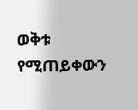ወቅቱ የሚጠይቀውን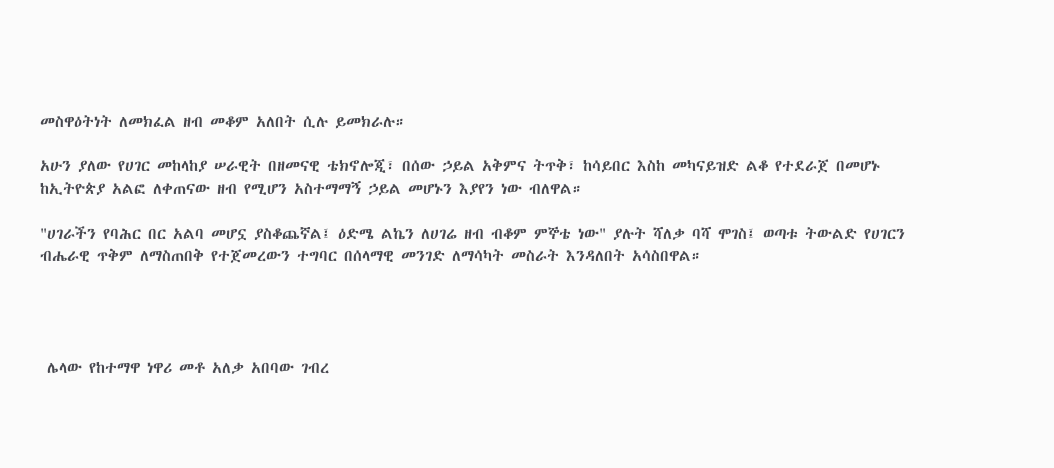መስዋዕትነት ለመክፈል ዘብ መቆም አለበት ሲሉ ይመክራሉ።

አሁን ያለው የሀገር መከላከያ ሠራዊት በዘመናዊ ቴክኖሎጂ፣ በሰው ኃይል አቅምና ትጥቅ፣ ከሳይበር እስከ መካናይዝድ ልቆ የተደራጀ በመሆኑ ከኢትዮጵያ አልፎ ለቀጠናው ዘብ የሚሆን አስተማማኝ ኃይል መሆኑን እያየን ነው ብለዋል።

"ሀገራችን የባሕር በር አልባ መሆኗ ያስቆጨኛል፤ ዕድሜ ልኬን ለሀገሬ ዘብ ብቆም ምኞቴ ነው" ያሉት ሻለቃ ባሻ ሞገስ፤ ወጣቱ ትውልድ የሀገርን ብሔራዊ ጥቅም ለማስጠበቅ የተጀመረውን ተግባር በሰላማዊ መንገድ ለማሳካት መስራት እንዳለበት አሳስበዋል።




 ሌላው የከተማዋ ነዋሪ መቶ አለቃ አበባው ገብረ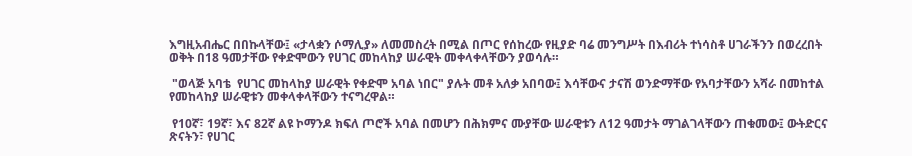እግዚአብሔር በበኩላቸው፤ «ታላቋን ሶማሊያ» ለመመስረት በሚል በጦር የሰከረው የዚያድ ባሬ መንግሥት በእብሪት ተነሳስቶ ሀገራችንን በወረረበት ወቅት በ18 ዓመታቸው የቀድሞውን የሀገር መከላከያ ሠራዊት መቀላቀላቸውን ያወሳሉ።

 "ወላጅ አባቴ  የሀገር መከላከያ ሠራዊት የቀድሞ አባል ነበር" ያሉት መቶ አለቃ አበባው፤ እሳቸውና ታናሽ ወንድማቸው የአባታቸውን አሻራ በመከተል የመከላከያ ሠራዊቱን መቀላቀላቸውን ተናግረዋል።

 የ10ኛ፣ 19ኛ፣ እና 82ኛ ልዩ ኮማንዶ ክፍለ ጦሮች አባል በመሆን በሕክምና ሙያቸው ሠራዊቱን ለ12 ዓመታት ማገልገላቸውን ጠቁመው፤ ውትድርና ጽናትን፣ የሀገር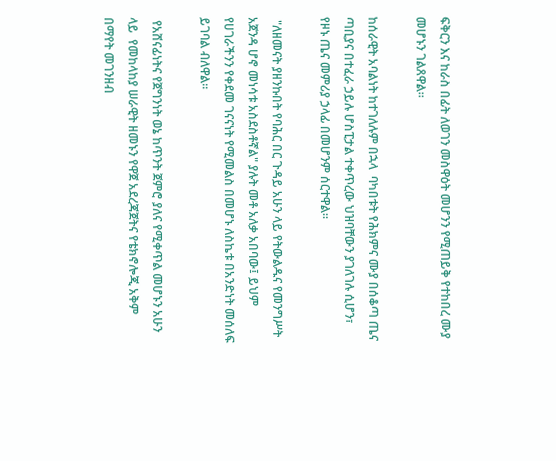ፍቅርን እና ከራስ በፊት ለወገን መስዋዕት መሆንን የሚጠይቅ የተከበረ ሙያ መሆኑን ገልጸዋል።

ከሰራዊት አባልነት ከተገለሉም በኋላ  ባካበቱት የሕክምና ሙያ በሰቆጣ ጤና ጣቢያና በተፈራ ኃይሉ ሆስፒታል ተቀጥረው ህዝባቸውን ያገለገሉ ሲሆን፣ የዞኑ ጤና መምሪያ ኃላፊ በመሆንም ሰርተዋል።

 "ለዘመናት ያዘንኩበት የባሕር በር ጉዳይ አሁን ላይ የትውልዱና የመንግሥት አጀንዳ ሆኖ መነሳቱ አስደስቶኛል" ያሉት መቶ አለቃ አበባው፤ ይህም የሀገራችንን የቀደመ ገናናነት የሚመልስ በመሆኑ ለስኬቱ በአንድነት መሰለፍ ይገባል ብለዋል።

 የአሸናፊነትና የጀግንነት ወኔ ከጥንት ጀምሮ ያለና የሚቀጥል መሆኑን አሁን ላይ  የመከላከያ ሠራዊት ዘመኑን የዋጀ አደረጃጀትና የቴክኖሎጂ አቅም በማየት መገንዘብ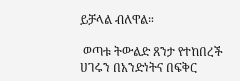ይቻላል ብለዋል።

 ወጣቱ ትውልድ ጸንታ የተከበረች ሀገሩን በአንድነትና በፍቅር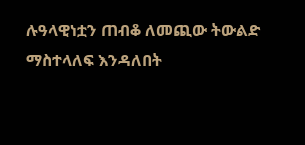ሉዓላዊነቷን ጠብቆ ለመጪው ትውልድ ማስተላለፍ እንዳለበት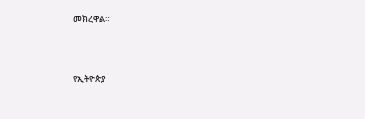መክረዋል።





የኢትዮጵያ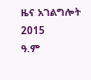ዜና አገልግሎት
2015
ዓ.ም